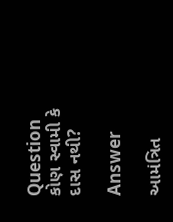Question
કોણ સ્વામી કે દાસ નથી?

Answer

આમંત્રિત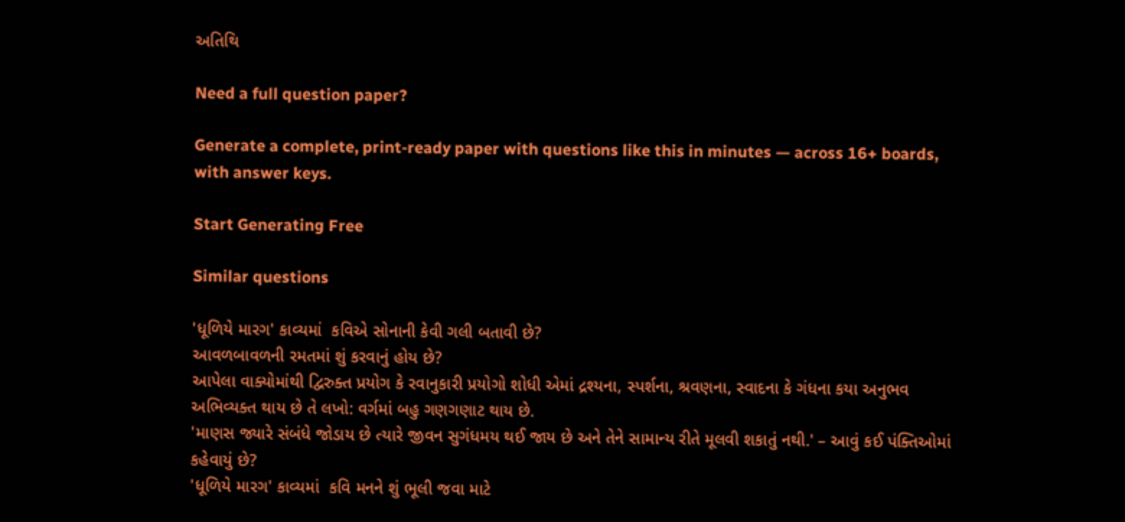અતિથિ

Need a full question paper?

Generate a complete, print-ready paper with questions like this in minutes — across 16+ boards, with answer keys.

Start Generating Free

Similar questions

'ધૂળિયે મારગ' કાવ્યમાં  કવિએ સોનાની કેવી ગલી બતાવી છે?
આવળબાવળની રમતમાં શું કરવાનું હોય છે?
આપેલા વાક્યોમાંથી દ્વિરુક્ત પ્રયોગ કે રવાનુકારી પ્રયોગો શોધી એમાં દ્રશ્યના, સ્પર્શના, શ્રવણના, સ્વાદના કે ગંધના કયા અનુભવ અભિવ્યક્ત થાય છે તે લખો: વર્ગમાં બહુ ગણગણાટ થાય છે.
'માણસ જ્યારે સંબંધે જોડાય છે ત્યારે જીવન સુગંધમય થઈ જાય છે અને તેને સામાન્ય રીતે મૂલવી શકાતું નથી.' – આવું કઈ પંક્તિઓમાં કહેવાયું છે?
'ધૂળિયે મારગ' કાવ્યમાં  કવિ મનને શું ભૂલી જવા માટે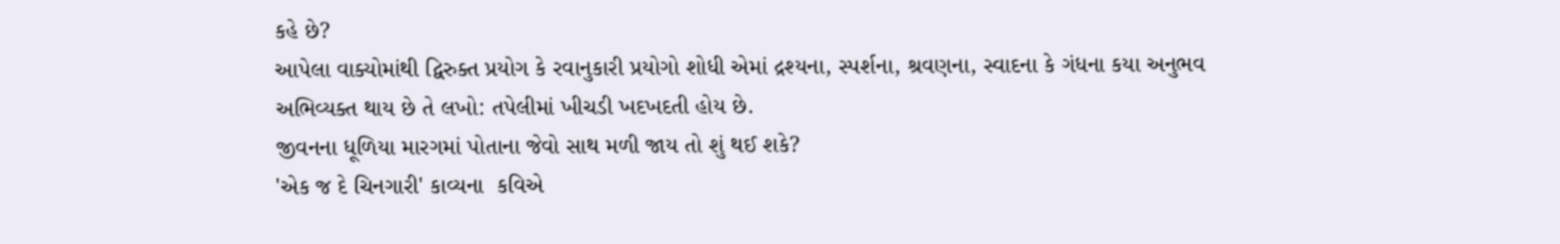કહે છે?
આપેલા વાક્યોમાંથી દ્વિરુક્ત પ્રયોગ કે રવાનુકારી પ્રયોગો શોધી એમાં દ્રશ્યના, સ્પર્શના, શ્રવણના, સ્વાદના કે ગંધના કયા અનુભવ અભિવ્યક્ત થાય છે તે લખો: તપેલીમાં ખીચડી ખદખદતી હોય છે.
જીવનના ધૂળિયા મારગમાં પોતાના જેવો સાથ મળી જાય તો શું થઈ શકે?
'એક જ દે ચિનગારી' કાવ્યના  કવિએ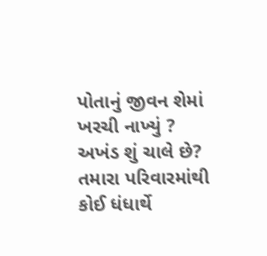પોતાનું જીવન શેમાં ખરચી નાખ્યું ?
અખંડ શું ચાલે છે?
તમારા પરિવારમાંથી કોઈ ધંધાર્થે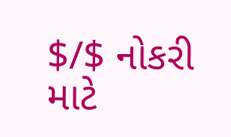$/$ નોકરી માટે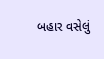બહાર વસેલું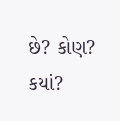છે? કોણ? કયાં?